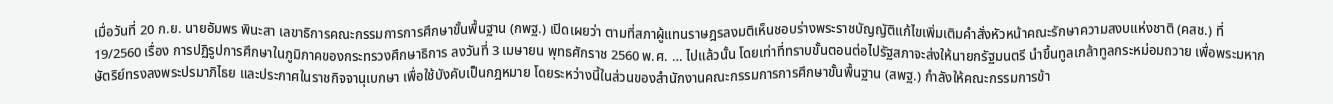เมื่อวันที่ 20 ก.ย. นายอัมพร พินะสา เลขาธิการคณะกรรมการการศึกษาขั้นพื้นฐาน (กพฐ.) เปิดเผยว่า ตามที่สภาผู้แทนราษฎรลงมติเห็นชอบร่างพระราชบัญญัติแก้ไขเพิ่มเติมคำสั่งหัวหน้าคณะรักษาความสงบแห่งชาติ (คสช.) ที่ 19/2560 เรื่อง การปฏิรูปการศึกษาในภูมิภาคของกระทรวงศึกษาธิการ ลงวันที่ 3 เมษายน พุทธศักราช 2560 พ.ศ. … ไปแล้วนั้น โดยเท่าที่ทราบขั้นตอนต่อไปรัฐสภาจะส่งให้นายกรัฐมนตรี นําขึ้นทูลเกล้าทูลกระหม่อมถวาย เพื่อพระมหากษัตริย์ทรงลงพระปรมาภิไธย และประกาศในราชกิจจานุเบกษา เพื่อใช้บังคับเป็นกฎหมาย โดยระหว่างนี้ในส่วนของสำนักงานคณะกรรมการการศึกษาขั้นพื้นฐาน (สพฐ.) กำลังให้คณะกรรมการข้า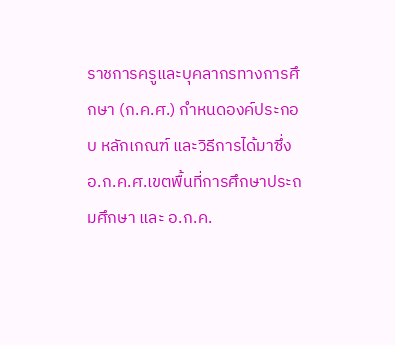ราชการครูและบุคลากรทางการศึกษา (ก.ค.ศ.) กำหนดองค์ประกอบ หลักเกณฑ์ และวิธีการได้มาซึ่ง อ.ก.ค.ศ.เขตพื้นที่การศึกษาประถมศึกษา และ อ.ก.ค.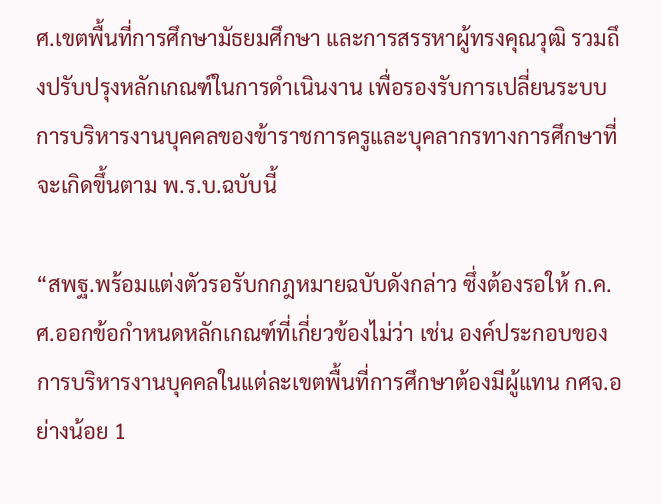ศ.เขตพื้นที่การศึกษามัธยมศึกษา และการสรรหาผู้ทรงคุณวุฒิ รวมถึงปรับปรุงหลักเกณฑ์ในการดำเนินงาน เพื่อรองรับการเปลี่ยนระบบการบริหารงานบุคคลของข้าราชการครูและบุคลากรทางการศึกษาที่จะเกิดขึ้นตาม พ.ร.บ.ฉบับนี้

“สพฐ.พร้อมแต่งตัวรอรับกกฎหมายฉบับดังกล่าว ซึ่งต้องรอให้ ก.ค.ศ.ออกข้อกำหนดหลักเกณฑ์ที่เกี่ยวข้องไม่ว่า เช่น องค์ประกอบของการบริหารงานบุคคลในแต่ละเขตพื้นที่การศึกษาต้องมีผู้แทน กศจ.อย่างน้อย 1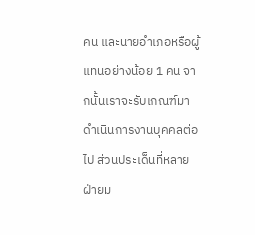คน และนายอำเภอหรือผู้แทนอย่างน้อย 1 คน จากนั้นเราจะรับเกณฑ์มาดำเนินการงานบุคคลต่อไป ส่วนประเด็นที่หลายฝ่ายม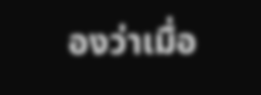องว่าเมื่อ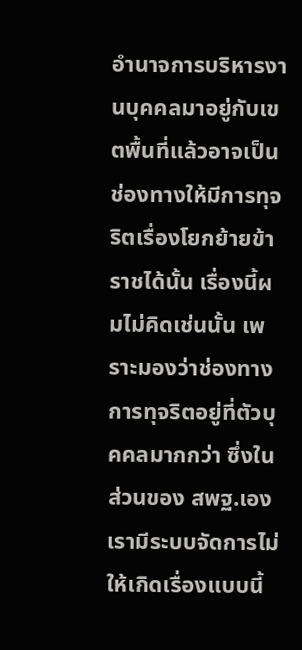อำนาจการบริหารงานบุคคลมาอยู่กับเขตพื้นที่แล้วอาจเป็นช่องทางให้มีการทุจริตเรื่องโยกย้ายข้าราชได้นั้น เรื่องนี้ผมไม่คิดเช่นนั้น เพราะมองว่าช่องทางการทุจริตอยู่ที่ตัวบุคคลมากกว่า ซึ่งในส่วนของ สพฐ.เอง เรามีระบบจัดการไม่ให้เกิดเรื่องแบบนี้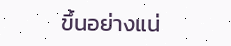ขึ้นอย่างแน่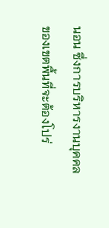นอน ซึ่งการบริหารงานบุคคลของเขตพื้นที่จะต้องโปร่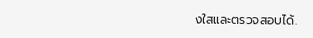งใสและตรวจสอบได้.